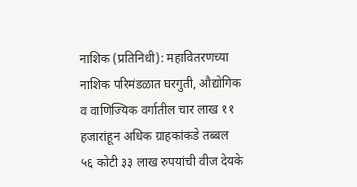नाशिक (प्रतिनिधी): महावितरणच्या नाशिक परिमंडळात घरगुती, औद्योगिक व वाणिज्यिक वर्गातील चार लाख ११ हजारांहून अधिक ग्राहकांकडे तब्बल ५६ कोटी ३३ लाख रुपयांची वीज देयके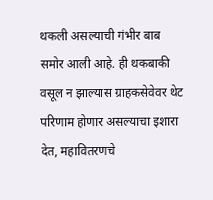थकली असल्याची गंभीर बाब समोर आली आहे. ही थकबाकी वसूल न झाल्यास ग्राहकसेवेवर थेट परिणाम होणार असल्याचा इशारा देत, महावितरणचे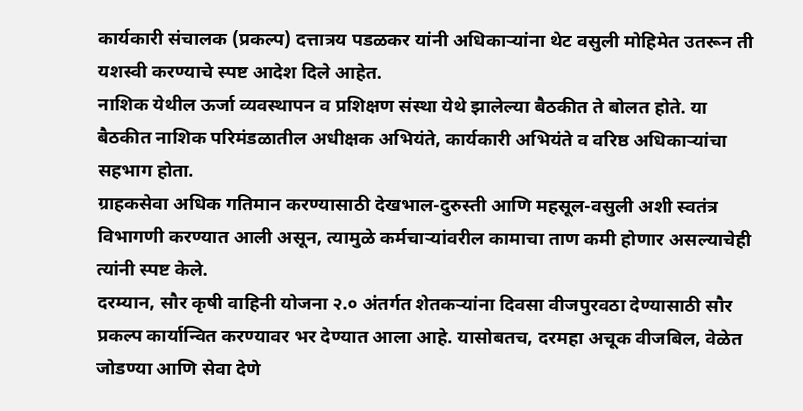कार्यकारी संचालक (प्रकल्प) दत्तात्रय पडळकर यांनी अधिकाऱ्यांना थेट वसुली मोहिमेत उतरून ती यशस्वी करण्याचे स्पष्ट आदेश दिले आहेत.
नाशिक येथील ऊर्जा व्यवस्थापन व प्रशिक्षण संस्था येथे झालेल्या बैठकीत ते बोलत होते. या बैठकीत नाशिक परिमंडळातील अधीक्षक अभियंते, कार्यकारी अभियंते व वरिष्ठ अधिकाऱ्यांचा सहभाग होता.
ग्राहकसेवा अधिक गतिमान करण्यासाठी देखभाल-दुरुस्ती आणि महसूल-वसुली अशी स्वतंत्र विभागणी करण्यात आली असून, त्यामुळे कर्मचाऱ्यांवरील कामाचा ताण कमी होणार असल्याचेही त्यांनी स्पष्ट केले.
दरम्यान, सौर कृषी वाहिनी योजना २.० अंतर्गत शेतकऱ्यांना दिवसा वीजपुरवठा देण्यासाठी सौर प्रकल्प कार्यान्वित करण्यावर भर देण्यात आला आहे. यासोबतच, दरमहा अचूक वीजबिल, वेळेत जोडण्या आणि सेवा देणे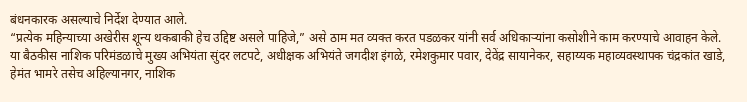बंधनकारक असल्याचे निर्देश देण्यात आले.
“प्रत्येक महिन्याच्या अखेरीस शून्य थकबाकी हेच उद्दिष्ट असले पाहिजे,” असे ठाम मत व्यक्त करत पडळकर यांनी सर्व अधिकाऱ्यांना कसोशीने काम करण्याचे आवाहन केले.
या बैठकीस नाशिक परिमंडळाचे मुख्य अभियंता सुंदर लटपटे, अधीक्षक अभियंते जगदीश इंगळे, रमेशकुमार पवार, देवेंद्र सायानेकर, सहाय्यक महाव्यवस्थापक चंद्रकांत खाडे, हेमंत भामरे तसेच अहिल्यानगर, नाशिक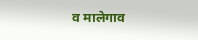व मालेगाव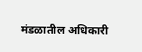मंडळातील अधिकारी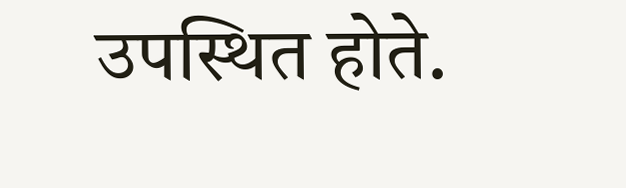उपस्थित होते.